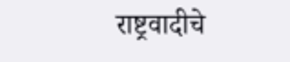राष्ट्रवादीचे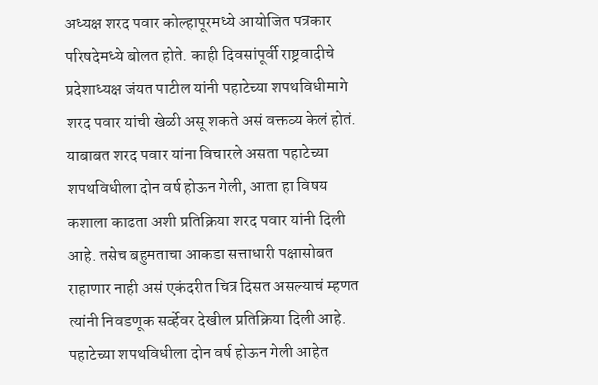अध्यक्ष शरद पवार कोल्हापूरमध्ये आयोजित पत्रकार परिषदेमध्ये बोलत होते. काही दिवसांपूर्वी राष्ट्रवादीचे प्रदेशाध्यक्ष जंयत पाटील यांनी पहाटेच्या शपथविधीमागे शरद पवार यांची खेळी असू शकते असं वक्तव्य केलं होतं. याबाबत शरद पवार यांना विचारले असता पहाटेच्या शपथविधीला दोन वर्ष होऊन गेली, आता हा विषय कशाला काढता अशी प्रतिक्रिया शरद पवार यांनी दिली आहे. तसेच बहुमताचा आकडा सत्ताधारी पक्षासोबत राहाणार नाही असं एकंदरीत चित्र दिसत असल्याचं म्हणत त्यांनी निवडणूक सर्व्हेवर देखील प्रतिक्रिया दिली आहे.
पहाटेच्या शपथविधीला दोन वर्ष होऊन गेली आहेत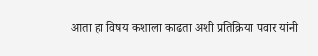आता हा विषय कशाला काढता अशी प्रतिक्रिया पवार यांनी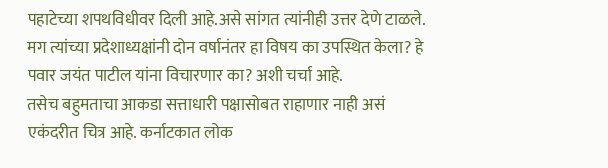पहाटेच्या शपथविधीवर दिली आहे.असे सांगत त्यांनीही उत्तर देणे टाळले. मग त्यांच्या प्रदेशाध्यक्षांनी दोन वर्षानंतर हा विषय का उपस्थित केला? हे पवार जयंत पाटील यांना विचारणार का? अशी चर्चा आहे.
तसेच बहुमताचा आकडा सत्ताधारी पक्षासोबत राहाणार नाही असं एकंदरीत चित्र आहे. कर्नाटकात लोक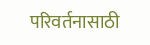परिवर्तनासाठी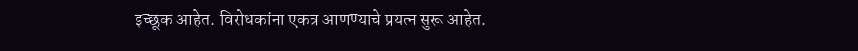इच्छूक आहेत. विरोधकांना एकत्र आणण्याचे प्रयत्न सुरू आहेत.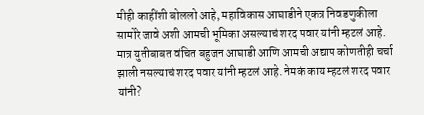मीही काहींशी बोललो आहे, महाविकास आघाडीने एकत्र निवडणुकीला सामोरे जावे अशी आमची भूमिका असल्याचं शरद पवार यांनी म्हटलं आहे.
मात्र युतीबाबत वंचित बहुजन आघाडी आणि आमची अद्याप कोणतीही चर्चा झाली नसल्याचं शरद पवार यांनी म्हटलं आहे. नेमकं काय म्हटलं शरद पवार यांनी?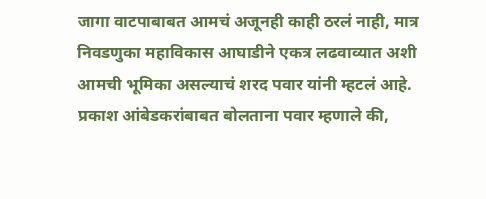जागा वाटपाबाबत आमचं अजूनही काही ठरलं नाही, मात्र निवडणुका महाविकास आघाडीने एकत्र लढवाव्यात अशी आमची भूमिका असल्याचं शरद पवार यांनी म्हटलं आहे. प्रकाश आंबेडकरांबाबत बोलताना पवार म्हणाले की,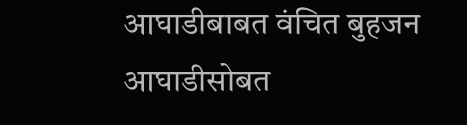आघाडीबाबत वंचित बुहजन आघाडीसोबत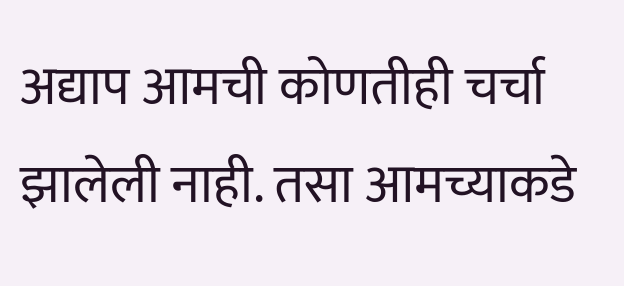अद्याप आमची कोणतीही चर्चा झालेली नाही. तसा आमच्याकडे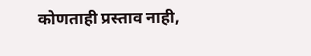कोणताही प्रस्ताव नाही,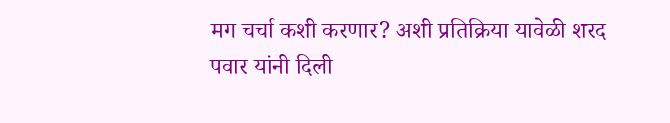मग चर्चा कशी करणार? अशी प्रतिक्रिया यावेळी शरद पवार यांनी दिली